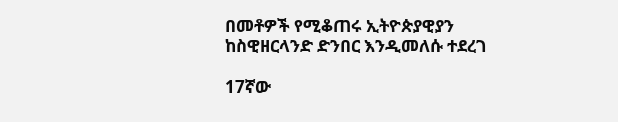በመቶዎች የሚቆጠሩ ኢትዮጵያዊያን ከስዊዘርላንድ ድንበር እንዲመለሱ ተደረገ

17ኛው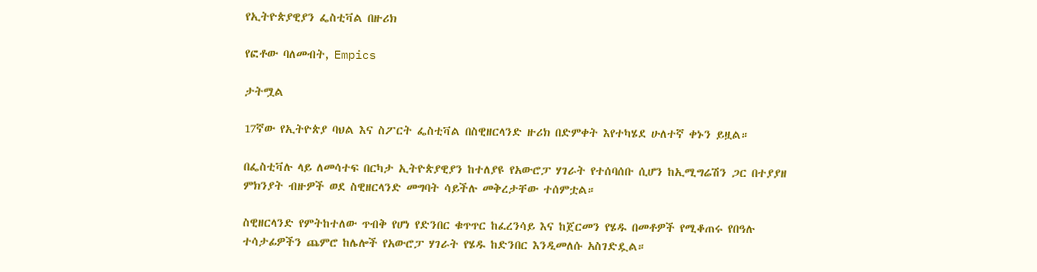የኢትዮጵያዊያን ፌስቲቫል በዙሪክ

የፎቶው ባለመብት, Empics

ታትሟል

17ኛው የኢትዮጵያ ባህል እና ስፖርት ፌስቲቫል በስዊዘርላንድ ዙሪክ በድምቀት እየተካሄደ ሁለተኛ ቀኑን ይዟል።

በፌስቲቫሉ ላይ ለመሳተፍ በርካታ ኢትዮጵያዊያን ከተለያዩ የአውሮፓ ሃገራት የተሰባሰቡ ሲሆን ከኢሚግሬሽን ጋር በተያያዘ ምክንያት ብዙዎች ወደ ስዊዘርላንድ መግባት ሳይችሉ መቅረታቸው ተሰምቷል።

ስዊዘርላንድ የምትከተለው ጥብቅ የሆነ የድንበር ቁጥጥር ከፈረንሳይ እና ከጀርመን የሄዱ በመቶዎች የሚቆጠሩ የበዓሉ ተሳታፊዎችን ጨምሮ ከሌሎች የአውሮፓ ሃገራት የሄዱ ከድንበር እንዲመለሱ አስገድዷል።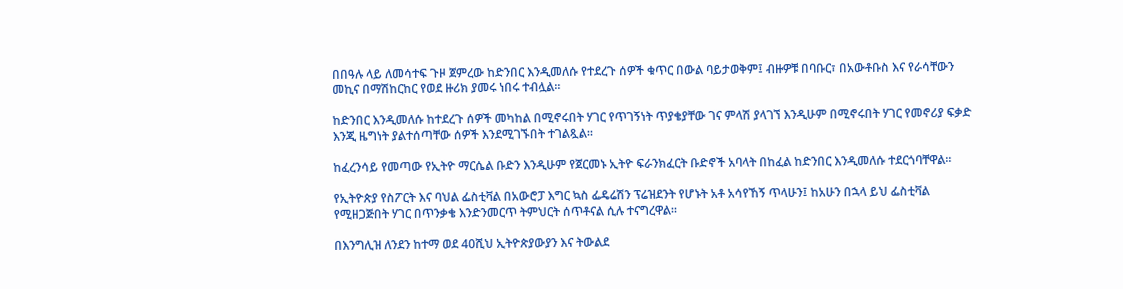በበዓሉ ላይ ለመሳተፍ ጉዞ ጀምረው ከድንበር እንዲመለሱ የተደረጉ ሰዎች ቁጥር በውል ባይታወቅም፤ ብዙዎቹ በባቡር፣ በአውቶቡስ እና የራሳቸውን መኪና በማሽከርከር የወደ ዙሪክ ያመሩ ነበሩ ተብሏል።

ከድንበር እንዲመለሱ ከተደረጉ ሰዎች መካከል በሚኖሩበት ሃገር የጥገኝነት ጥያቄያቸው ገና ምላሽ ያላገኘ እንዲሁም በሚኖሩበት ሃገር የመኖሪያ ፍቃድ እንጂ ዜግነት ያልተሰጣቸው ሰዎች እንደሚገኙበት ተገልጿል።

ከፈረንሳይ የመጣው የኢትዮ ማርሴል ቡድን እንዲሁም የጀርመኑ ኢትዮ ፍራንክፈርት ቡድኖች አባላት በከፈል ከድንበር እንዲመለሱ ተደርጎባቸዋል።

የኢትዮጵያ የስፖርት እና ባህል ፌስቲቫል በአውሮፓ እግር ኳስ ፌዴሬሽን ፕሬዝደንት የሆኑት አቶ አሳየኸኝ ጥላሁን፤ ከአሁን በኋላ ይህ ፌስቲቫል የሚዘጋጅበት ሃገር በጥንቃቄ እንድንመርጥ ትምህርት ሰጥቶናል ሲሉ ተናግረዋል።

በእንግሊዝ ለንደን ከተማ ወደ 40ሺህ ኢትዮጵያውያን እና ትውልደ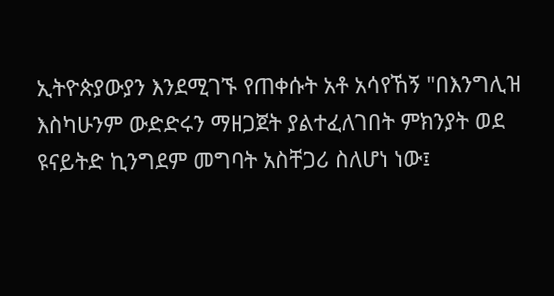ኢትዮጵያውያን እንደሚገኙ የጠቀሱት አቶ አሳየኸኝ "በእንግሊዝ እስካሁንም ውድድሩን ማዘጋጀት ያልተፈለገበት ምክንያት ወደ ዩናይትድ ኪንግደም መግባት አስቸጋሪ ስለሆነ ነው፤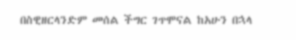በስዊዘርላንድም መሰል ችግር ገጥሞናል ከአሁን በኋላ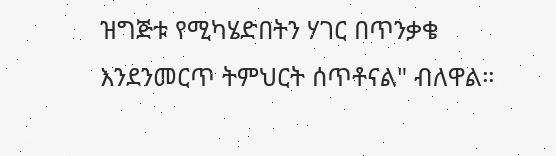ዝግጅቱ የሚካሄድበትን ሃገር በጥንቃቄ እንደንመርጥ ትምህርት ሰጥቶናል" ብለዋል።